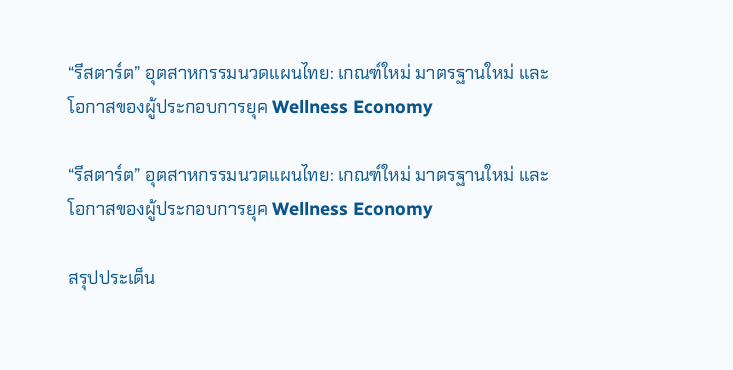“รีสตาร์ต” อุตสาหกรรมนวดแผนไทย: เกณฑ์ใหม่ มาตรฐานใหม่ และโอกาสของผู้ประกอบการยุค Wellness Economy

“รีสตาร์ต” อุตสาหกรรมนวดแผนไทย: เกณฑ์ใหม่ มาตรฐานใหม่ และโอกาสของผู้ประกอบการยุค Wellness Economy

สรุปประเด็น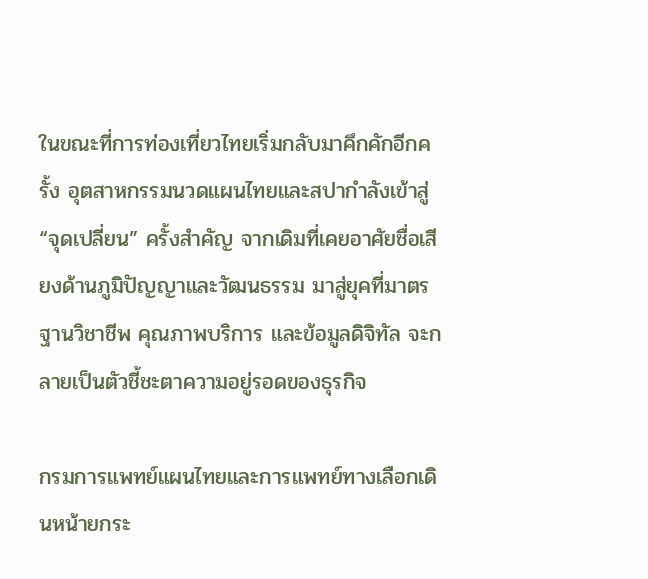ในขณะที่การท่องเที่ยวไทยเริ่มกลับมาคึกคักอีกครั้ง อุตสาหกรรมนวดแผนไทยและสปากำลังเข้าสู่ “จุดเปลี่ยน” ครั้งสำคัญ จากเดิมที่เคยอาศัยชื่อเสียงด้านภูมิปัญญาและวัฒนธรรม มาสู่ยุคที่มาตรฐานวิชาชีพ คุณภาพบริการ และข้อมูลดิจิทัล จะกลายเป็นตัวชี้ชะตาความอยู่รอดของธุรกิจ

กรมการแพทย์แผนไทยและการแพทย์ทางเลือกเดินหน้ายกระ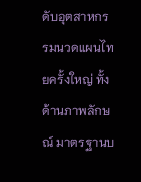ดับอุตสาหกรรมนวดแผนไทยครั้งใหญ่ ทั้งด้านภาพลักษณ์ มาตรฐานบ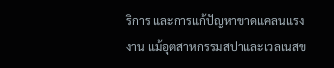ริการ และการแก้ปัญหาขาดแคลนแรงงาน แม้อุตสาหกรรมสปาและเวลเนสข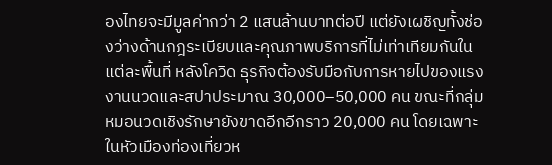องไทยจะมีมูลค่ากว่า 2 แสนล้านบาทต่อปี แต่ยังเผชิญทั้งช่องว่างด้านกฎระเบียบและคุณภาพบริการที่ไม่เท่าเทียมกันในแต่ละพื้นที่ หลังโควิด ธุรกิจต้องรับมือกับการหายไปของแรงงานนวดและสปาประมาณ 30,000–50,000 คน ขณะที่กลุ่มหมอนวดเชิงรักษายังขาดอีกอีกราว 20,000 คน โดยเฉพาะในหัวเมืองท่องเที่ยวห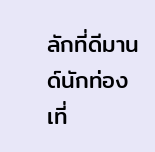ลักที่ดีมานด์นักท่องเที่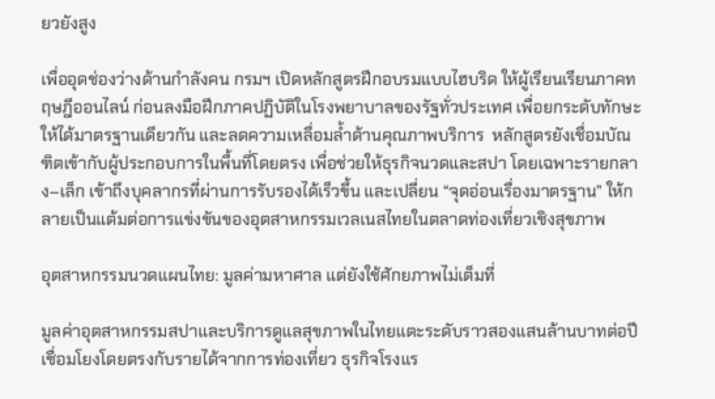ยวยังสูง

เพื่ออุดช่องว่างด้านกำลังคน กรมฯ เปิดหลักสูตรฝึกอบรมแบบไฮบริด ให้ผู้เรียนเรียนภาคทฤษฎีออนไลน์ ก่อนลงมือฝึกภาคปฏิบัติในโรงพยาบาลของรัฐทั่วประเทศ เพื่อยกระดับทักษะให้ได้มาตรฐานเดียวกัน และลดความเหลื่อมล้ำด้านคุณภาพบริการ  หลักสูตรยังเชื่อมบัณฑิตเข้ากับผู้ประกอบการในพื้นที่โดยตรง เพื่อช่วยให้ธุรกิจนวดและสปา โดยเฉพาะรายกลาง–เล็ก เข้าถึงบุคลากรที่ผ่านการรับรองได้เร็วขึ้น และเปลี่ยน “จุดอ่อนเรื่องมาตรฐาน” ให้กลายเป็นแต้มต่อการแข่งขันของอุตสาหกรรมเวลเนสไทยในตลาดท่องเที่ยวเชิงสุขภาพ

อุตสาหกรรมนวดแผนไทย: มูลค่ามหาศาล แต่ยังใช้ศักยภาพไม่เต็มที่

มูลค่าอุตสาหกรรมสปาและบริการดูแลสุขภาพในไทยแตะระดับราวสองแสนล้านบาทต่อปี เชื่อมโยงโดยตรงกับรายได้จากการท่องเที่ยว ธุรกิจโรงแร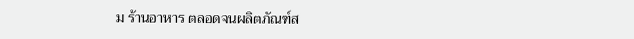ม ร้านอาหาร ตลอดจนผลิตภัณฑ์ส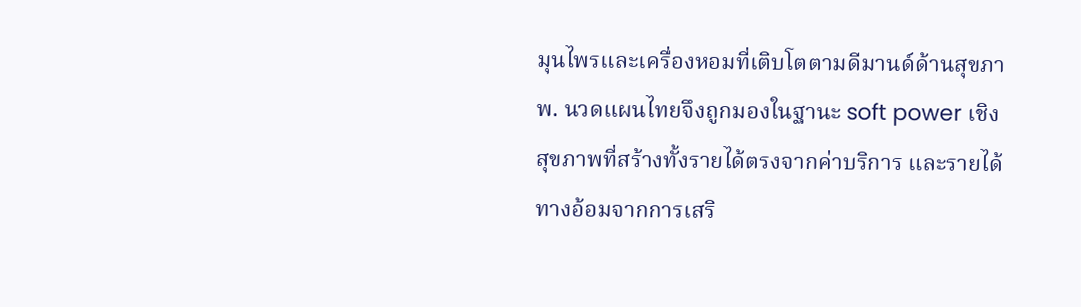มุนไพรและเครื่องหอมที่เติบโตตามดีมานด์ด้านสุขภาพ. นวดแผนไทยจึงถูกมองในฐานะ soft power เชิงสุขภาพที่สร้างทั้งรายได้ตรงจากค่าบริการ และรายได้ทางอ้อมจากการเสริ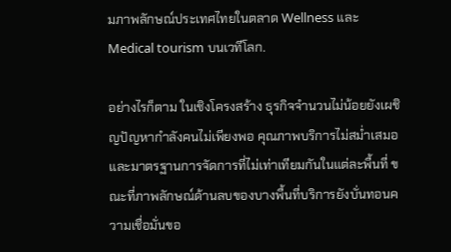มภาพลักษณ์ประเทศไทยในตลาด Wellness และ Medical tourism บนเวทีโลก.

อย่างไรก็ตาม ในเชิงโครงสร้าง ธุรกิจจำนวนไม่น้อยยังเผชิญปัญหากำลังคนไม่เพียงพอ คุณภาพบริการไม่สม่ำเสมอ และมาตรฐานการจัดการที่ไม่เท่าเทียมกันในแต่ละพื้นที่ ขณะที่ภาพลักษณ์ด้านลบของบางพื้นที่บริการยังบั่นทอนความเชื่อมั่นขอ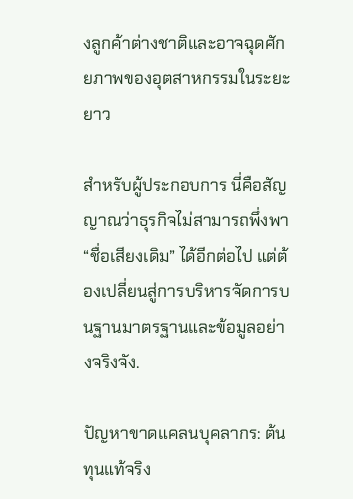งลูกค้าต่างชาติและอาจฉุดศักยภาพของอุตสาหกรรมในระยะยาว

สำหรับผู้ประกอบการ นี่คือสัญญาณว่าธุรกิจไม่สามารถพึ่งพา “ชื่อเสียงเดิม” ได้อีกต่อไป แต่ต้องเปลี่ยนสู่การบริหารจัดการบนฐานมาตรฐานและข้อมูลอย่างจริงจัง.

ปัญหาขาดแคลนบุคลากร: ต้นทุนแท้จริง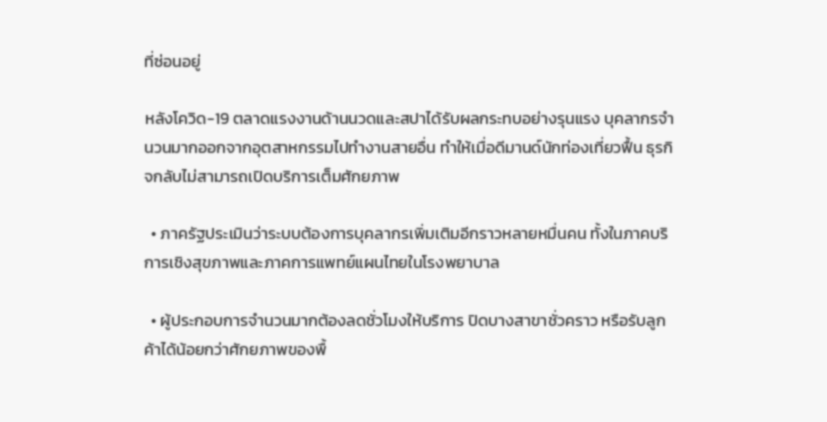ที่ซ่อนอยู่

หลังโควิด-19 ตลาดแรงงานด้านนวดและสปาได้รับผลกระทบอย่างรุนแรง บุคลากรจำนวนมากออกจากอุตสาหกรรมไปทำงานสายอื่น ทำให้เมื่อดีมานด์นักท่องเที่ยวฟื้น ธุรกิจกลับไม่สามารถเปิดบริการเต็มศักยภาพ

  • ภาครัฐประเมินว่าระบบต้องการบุคลากรเพิ่มเติมอีกราวหลายหมื่นคน ทั้งในภาคบริการเชิงสุขภาพและภาคการแพทย์แผนไทยในโรงพยาบาล

  • ผู้ประกอบการจำนวนมากต้องลดชั่วโมงให้บริการ ปิดบางสาขาชั่วคราว หรือรับลูกค้าได้น้อยกว่าศักยภาพของพื้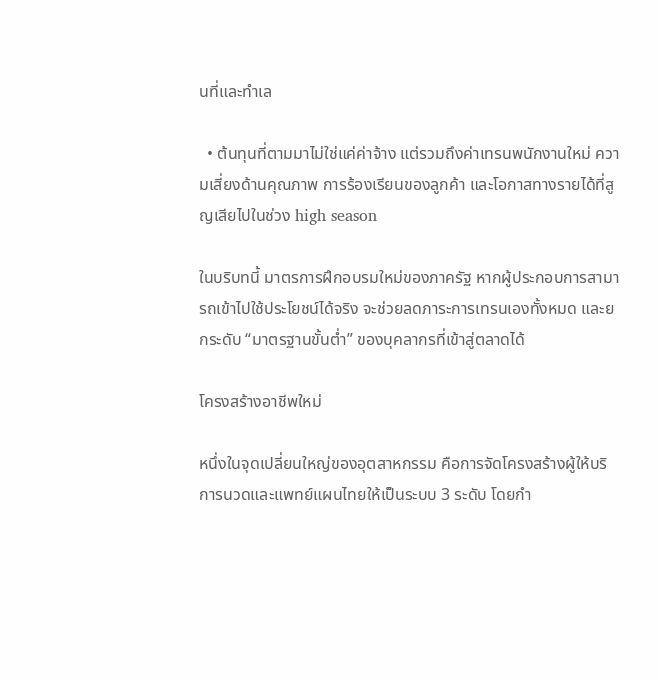นที่และทำเล

  • ต้นทุนที่ตามมาไม่ใช่แค่ค่าจ้าง แต่รวมถึงค่าเทรนพนักงานใหม่ ความเสี่ยงด้านคุณภาพ การร้องเรียนของลูกค้า และโอกาสทางรายได้ที่สูญเสียไปในช่วง high season

ในบริบทนี้ มาตรการฝึกอบรมใหม่ของภาครัฐ หากผู้ประกอบการสามารถเข้าไปใช้ประโยชน์ได้จริง จะช่วยลดภาระการเทรนเองทั้งหมด และยกระดับ “มาตรฐานขั้นต่ำ” ของบุคลากรที่เข้าสู่ตลาดได้

โครงสร้างอาชีพใหม่

หนึ่งในจุดเปลี่ยนใหญ่ของอุตสาหกรรม คือการจัดโครงสร้างผู้ให้บริการนวดและแพทย์แผนไทยให้เป็นระบบ 3 ระดับ โดยกำ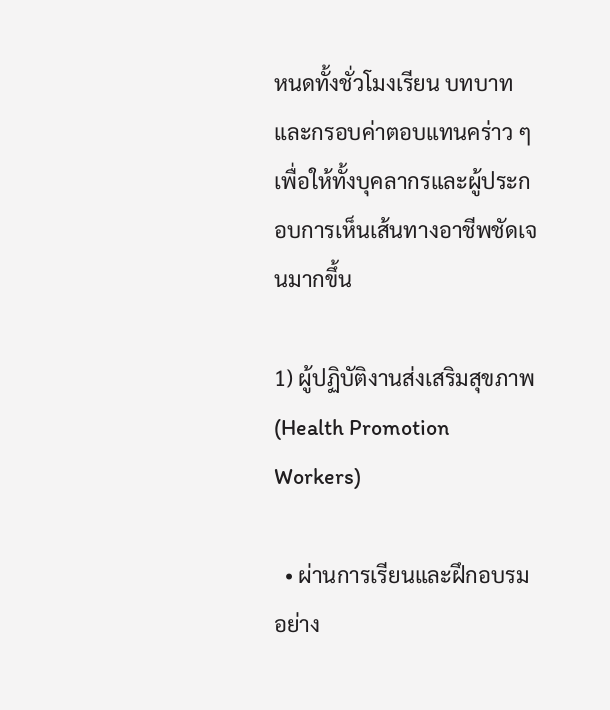หนดทั้งชั่วโมงเรียน บทบาท และกรอบค่าตอบแทนคร่าว ๆ เพื่อให้ทั้งบุคลากรและผู้ประกอบการเห็นเส้นทางอาชีพชัดเจนมากขึ้น

1) ผู้ปฏิบัติงานส่งเสริมสุขภาพ (Health Promotion Workers)

  • ผ่านการเรียนและฝึกอบรมอย่าง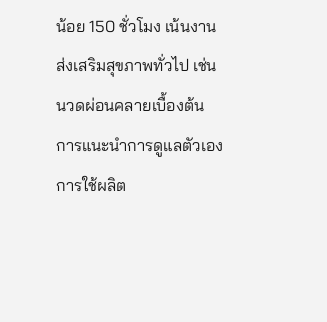น้อย 150 ชั่วโมง เน้นงานส่งเสริมสุขภาพทั่วไป เช่น นวดผ่อนคลายเบื้องต้น การแนะนำการดูแลตัวเอง การใช้ผลิต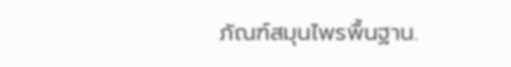ภัณฑ์สมุนไพรพื้นฐาน.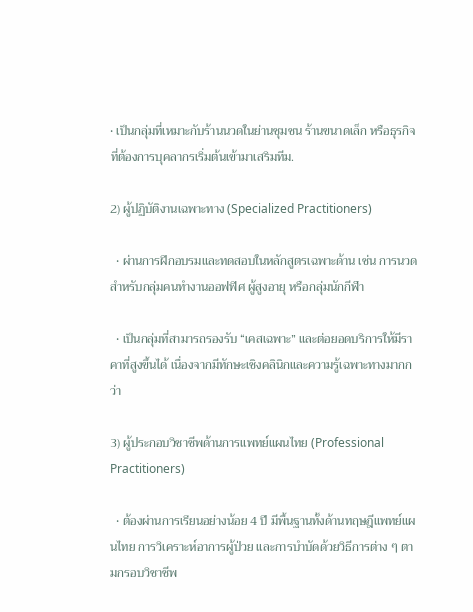• เป็นกลุ่มที่เหมาะกับร้านนวดในย่านชุมชน ร้านขนาดเล็ก หรือธุรกิจที่ต้องการบุคลากรเริ่มต้นเข้ามาเสริมทีม.

2) ผู้ปฏิบัติงานเฉพาะทาง (Specialized Practitioners)

  • ผ่านการฝึกอบรมและทดสอบในหลักสูตรเฉพาะด้าน เช่น การนวดสำหรับกลุ่มคนทำงานออฟฟิศ ผู้สูงอายุ หรือกลุ่มนักกีฬา

  • เป็นกลุ่มที่สามารถรองรับ “เคสเฉพาะ” และต่อยอดบริการให้มีราคาที่สูงขึ้นได้ เนื่องจากมีทักษะเชิงคลินิกและความรู้เฉพาะทางมากกว่า

3) ผู้ประกอบวิชาชีพด้านการแพทย์แผนไทย (Professional Practitioners)

  • ต้องผ่านการเรียนอย่างน้อย 4 ปี มีพื้นฐานทั้งด้านทฤษฎีแพทย์แผนไทย การวิเคราะห์อาการผู้ป่วย และการบำบัดด้วยวิธีการต่าง ๆ ตามกรอบวิชาชีพ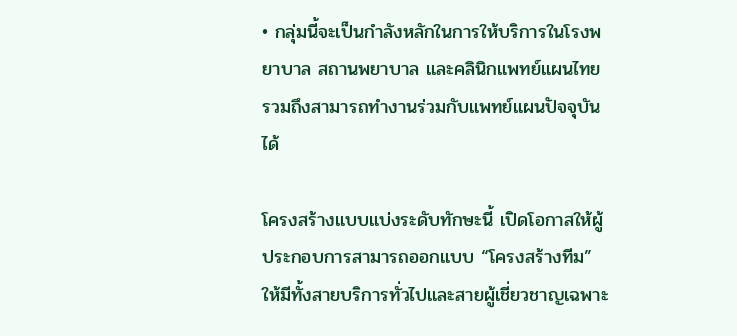• กลุ่มนี้จะเป็นกำลังหลักในการให้บริการในโรงพยาบาล สถานพยาบาล และคลินิกแพทย์แผนไทย รวมถึงสามารถทำงานร่วมกับแพทย์แผนปัจจุบันได้

โครงสร้างแบบแบ่งระดับทักษะนี้ เปิดโอกาสให้ผู้ประกอบการสามารถออกแบบ “โครงสร้างทีม” ให้มีทั้งสายบริการทั่วไปและสายผู้เชี่ยวชาญเฉพาะ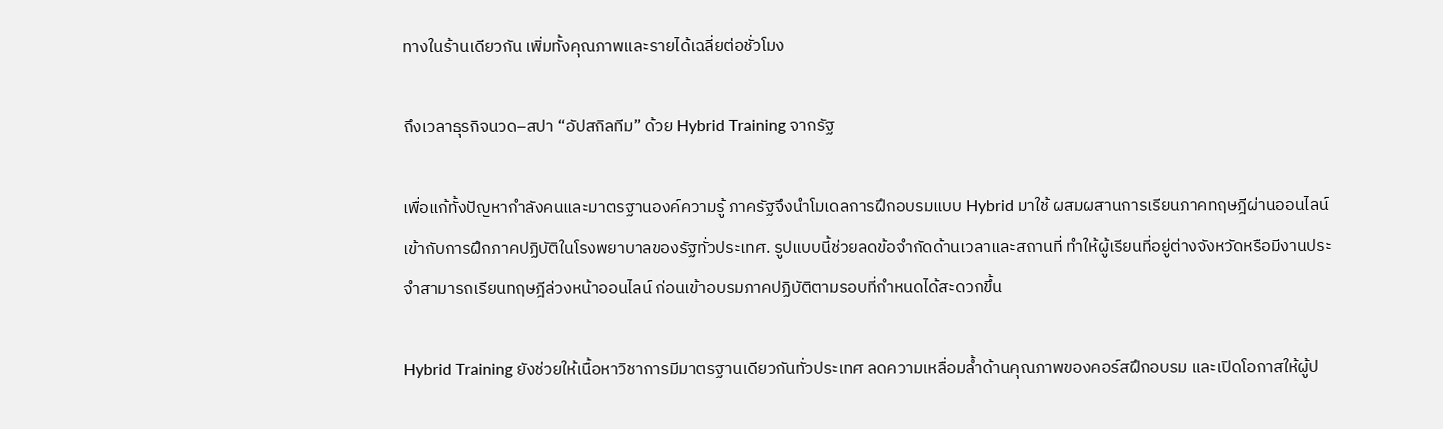ทางในร้านเดียวกัน เพิ่มทั้งคุณภาพและรายได้เฉลี่ยต่อชั่วโมง

ถึงเวลาธุรกิจนวด–สปา “อัปสกิลทีม” ด้วย Hybrid Training จากรัฐ

เพื่อแก้ทั้งปัญหากำลังคนและมาตรฐานองค์ความรู้ ภาครัฐจึงนำโมเดลการฝึกอบรมแบบ Hybrid มาใช้ ผสมผสานการเรียนภาคทฤษฎีผ่านออนไลน์เข้ากับการฝึกภาคปฏิบัติในโรงพยาบาลของรัฐทั่วประเทศ. รูปแบบนี้ช่วยลดข้อจำกัดด้านเวลาและสถานที่ ทำให้ผู้เรียนที่อยู่ต่างจังหวัดหรือมีงานประจำสามารถเรียนทฤษฎีล่วงหน้าออนไลน์ ก่อนเข้าอบรมภาคปฏิบัติตามรอบที่กำหนดได้สะดวกขึ้น

Hybrid Training ยังช่วยให้เนื้อหาวิชาการมีมาตรฐานเดียวกันทั่วประเทศ ลดความเหลื่อมล้ำด้านคุณภาพของคอร์สฝึกอบรม และเปิดโอกาสให้ผู้ป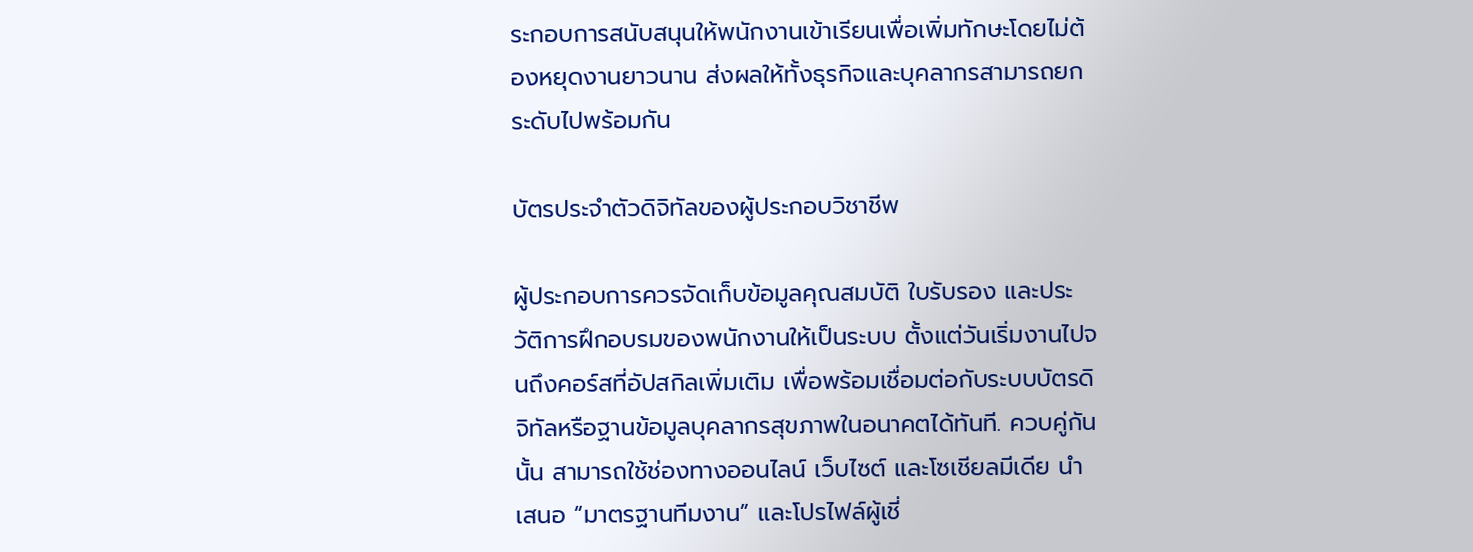ระกอบการสนับสนุนให้พนักงานเข้าเรียนเพื่อเพิ่มทักษะโดยไม่ต้องหยุดงานยาวนาน ส่งผลให้ทั้งธุรกิจและบุคลากรสามารถยกระดับไปพร้อมกัน

บัตรประจำตัวดิจิทัลของผู้ประกอบวิชาชีพ

ผู้ประกอบการควรจัดเก็บข้อมูลคุณสมบัติ ใบรับรอง และประวัติการฝึกอบรมของพนักงานให้เป็นระบบ ตั้งแต่วันเริ่มงานไปจนถึงคอร์สที่อัปสกิลเพิ่มเติม เพื่อพร้อมเชื่อมต่อกับระบบบัตรดิจิทัลหรือฐานข้อมูลบุคลากรสุขภาพในอนาคตได้ทันที. ควบคู่กันนั้น สามารถใช้ช่องทางออนไลน์ เว็บไซต์ และโซเชียลมีเดีย นำเสนอ “มาตรฐานทีมงาน” และโปรไฟล์ผู้เชี่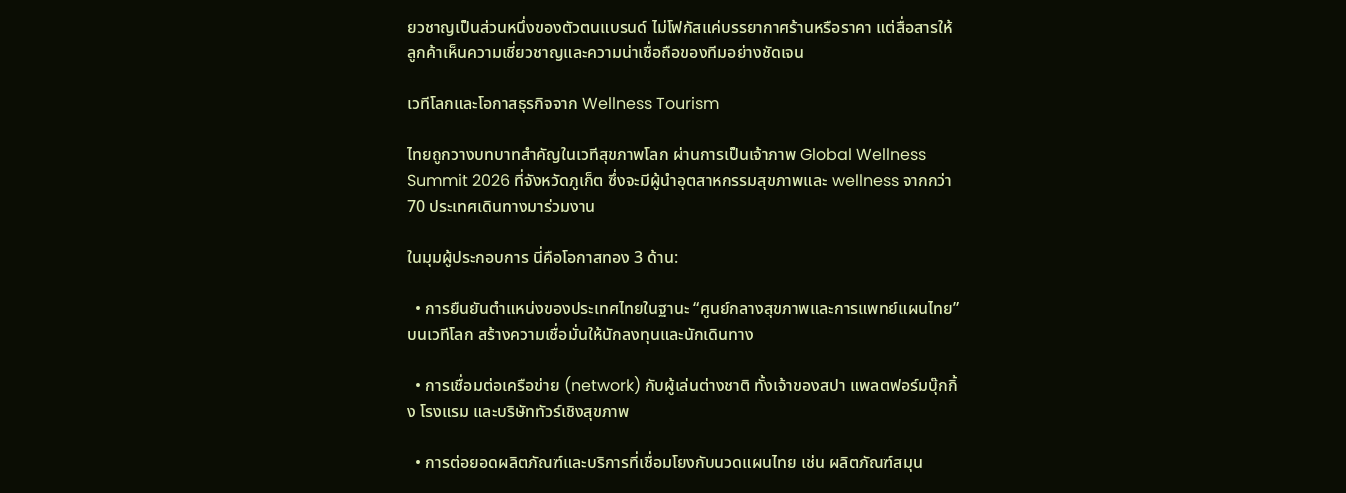ยวชาญเป็นส่วนหนึ่งของตัวตนแบรนด์ ไม่โฟกัสแค่บรรยากาศร้านหรือราคา แต่สื่อสารให้ลูกค้าเห็นความเชี่ยวชาญและความน่าเชื่อถือของทีมอย่างชัดเจน

เวทีโลกและโอกาสธุรกิจจาก Wellness Tourism

ไทยถูกวางบทบาทสำคัญในเวทีสุขภาพโลก ผ่านการเป็นเจ้าภาพ Global Wellness Summit 2026 ที่จังหวัดภูเก็ต ซึ่งจะมีผู้นำอุตสาหกรรมสุขภาพและ wellness จากกว่า 70 ประเทศเดินทางมาร่วมงาน

ในมุมผู้ประกอบการ นี่คือโอกาสทอง 3 ด้าน:

  • การยืนยันตำแหน่งของประเทศไทยในฐานะ “ศูนย์กลางสุขภาพและการแพทย์แผนไทย” บนเวทีโลก สร้างความเชื่อมั่นให้นักลงทุนและนักเดินทาง

  • การเชื่อมต่อเครือข่าย (network) กับผู้เล่นต่างชาติ ทั้งเจ้าของสปา แพลตฟอร์มบุ๊กกิ้ง โรงแรม และบริษัททัวร์เชิงสุขภาพ

  • การต่อยอดผลิตภัณฑ์และบริการที่เชื่อมโยงกับนวดแผนไทย เช่น ผลิตภัณฑ์สมุน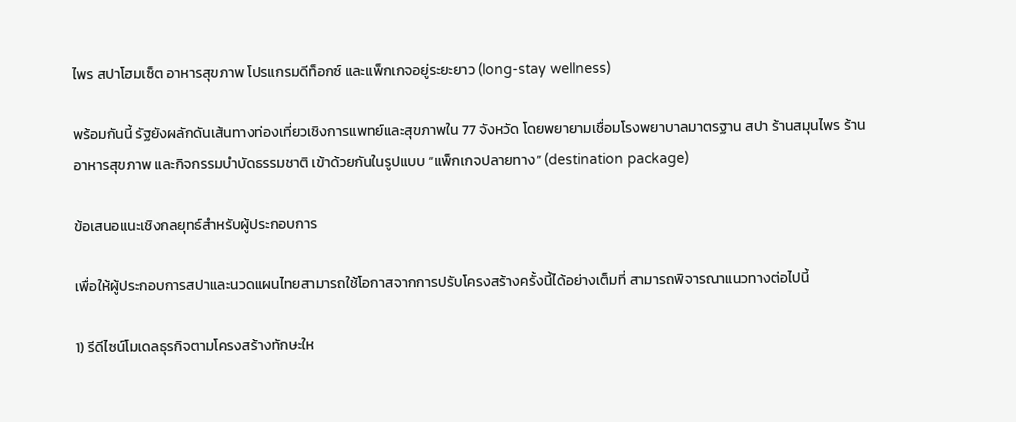ไพร สปาโฮมเซ็ต อาหารสุขภาพ โปรแกรมดีท็อกซ์ และแพ็กเกจอยู่ระยะยาว (long-stay wellness)

พร้อมกันนี้ รัฐยังผลักดันเส้นทางท่องเที่ยวเชิงการแพทย์และสุขภาพใน 77 จังหวัด โดยพยายามเชื่อมโรงพยาบาลมาตรฐาน สปา ร้านสมุนไพร ร้านอาหารสุขภาพ และกิจกรรมบำบัดธรรมชาติ เข้าด้วยกันในรูปแบบ “แพ็กเกจปลายทาง” (destination package)

ข้อเสนอแนะเชิงกลยุทธ์สำหรับผู้ประกอบการ

เพื่อให้ผู้ประกอบการสปาและนวดแผนไทยสามารถใช้โอกาสจากการปรับโครงสร้างครั้งนี้ได้อย่างเต็มที่ สามารถพิจารณาแนวทางต่อไปนี้

1) รีดีไซน์โมเดลธุรกิจตามโครงสร้างทักษะให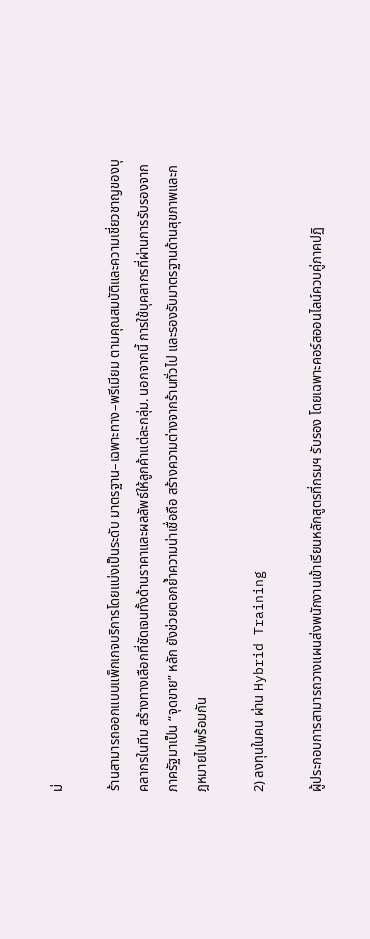ม่

ร้านสามารถออกแบบแพ็กเกจบริการโดยแบ่งเป็นระดับ มาตรฐาน–เฉพาะทาง–พรีเมียม ตามคุณสมบัติและความเชี่ยวชาญของบุคลากรในทีม สร้างทางเลือกที่ชัดเจนทั้งด้านราคาและผลลัพธ์ให้ลูกค้าแต่ละกลุ่ม. นอกจากนี้ การใช้บุคลากรที่ผ่านการรับรองจากภาครัฐมาเป็น “จุดขาย” หลัก ยังช่วยตอกย้ำความน่าเชื่อถือ สร้างความต่างจากร้านทั่วไป และรองรับมาตรฐานด้านสุขภาพและกฎหมายไปพร้อมกัน

2) ลงทุนในคน ผ่าน Hybrid Training

ผู้ประกอบการสามารถวางแผนส่งพนักงานเข้าเรียนหลักสูตรที่กรมฯ รับรอง โดยเฉพาะคอร์สออนไลน์ควบคู่ภาคปฏิ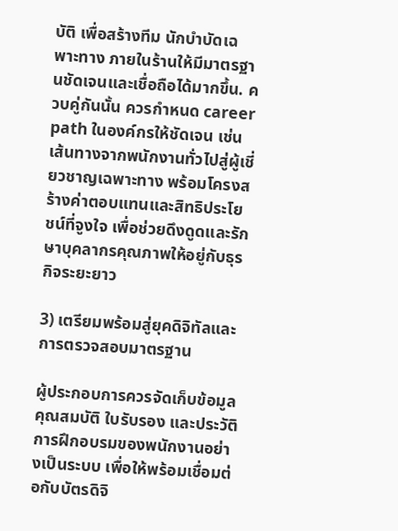บัติ เพื่อสร้างทีม นักบำบัดเฉพาะทาง ภายในร้านให้มีมาตรฐานชัดเจนและเชื่อถือได้มากขึ้น. ควบคู่กันนั้น ควรกำหนด career path ในองค์กรให้ชัดเจน เช่น เส้นทางจากพนักงานทั่วไปสู่ผู้เชี่ยวชาญเฉพาะทาง พร้อมโครงสร้างค่าตอบแทนและสิทธิประโยชน์ที่จูงใจ เพื่อช่วยดึงดูดและรักษาบุคลากรคุณภาพให้อยู่กับธุรกิจระยะยาว

3) เตรียมพร้อมสู่ยุคดิจิทัลและการตรวจสอบมาตรฐาน

ผู้ประกอบการควรจัดเก็บข้อมูลคุณสมบัติ ใบรับรอง และประวัติการฝึกอบรมของพนักงานอย่างเป็นระบบ เพื่อให้พร้อมเชื่อมต่อกับบัตรดิจิ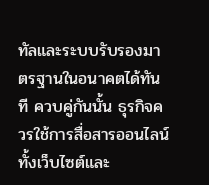ทัลและระบบรับรองมาตรฐานในอนาคตได้ทันที ควบคู่กันนั้น ธุรกิจควรใช้การสื่อสารออนไลน์ ทั้งเว็บไซต์และ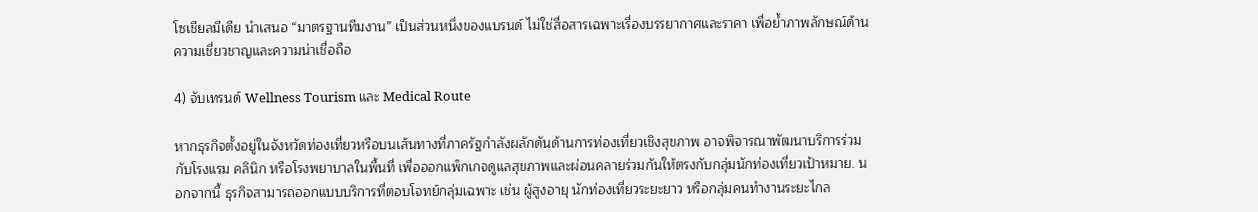โซเชียลมีเดีย นำเสนอ “มาตรฐานทีมงาน” เป็นส่วนหนึ่งของแบรนด์ ไม่ใช่สื่อสารเฉพาะเรื่องบรรยากาศและราคา เพื่อย้ำภาพลักษณ์ด้านความเชี่ยวชาญและความน่าเชื่อถือ

4) จับเทรนด์ Wellness Tourism และ Medical Route

หากธุรกิจตั้งอยู่ในจังหวัดท่องเที่ยวหรือบนเส้นทางที่ภาครัฐกำลังผลักดันด้านการท่องเที่ยวเชิงสุขภาพ อาจพิจารณาพัฒนาบริการร่วมกับโรงแรม คลินิก หรือโรงพยาบาลในพื้นที่ เพื่อออกแพ็กเกจดูแลสุขภาพและผ่อนคลายร่วมกันให้ตรงกับกลุ่มนักท่องเที่ยวเป้าหมาย. นอกจากนี้ ธุรกิจสามารถออกแบบบริการที่ตอบโจทย์กลุ่มเฉพาะ เช่น ผู้สูงอายุ นักท่องเที่ยวระยะยาว หรือกลุ่มคนทำงานระยะไกล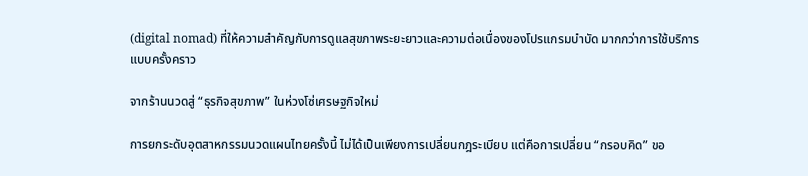(digital nomad) ที่ให้ความสำคัญกับการดูแลสุขภาพระยะยาวและความต่อเนื่องของโปรแกรมบำบัด มากกว่าการใช้บริการแบบครั้งคราว

จากร้านนวดสู่ “ธุรกิจสุขภาพ” ในห่วงโซ่เศรษฐกิจใหม่

การยกระดับอุตสาหกรรมนวดแผนไทยครั้งนี้ ไม่ได้เป็นเพียงการเปลี่ยนกฎระเบียบ แต่คือการเปลี่ยน “กรอบคิด” ขอ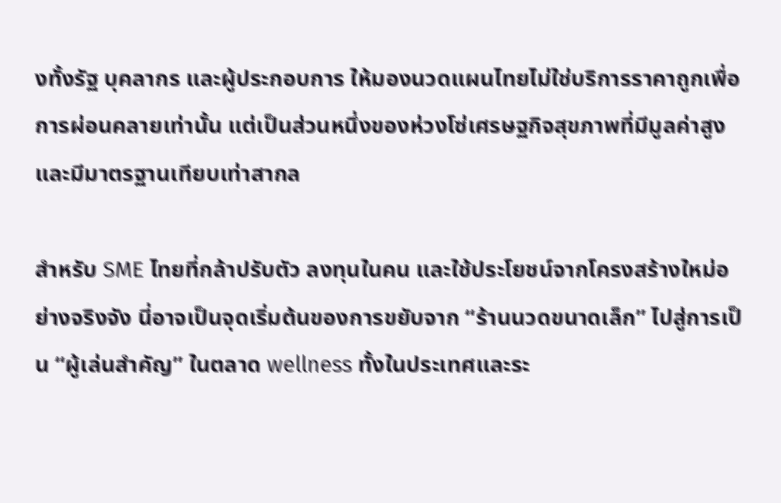งทั้งรัฐ บุคลากร และผู้ประกอบการ ให้มองนวดแผนไทยไม่ใช่บริการราคาถูกเพื่อการผ่อนคลายเท่านั้น แต่เป็นส่วนหนึ่งของห่วงโซ่เศรษฐกิจสุขภาพที่มีมูลค่าสูงและมีมาตรฐานเทียบเท่าสากล

สำหรับ SME ไทยที่กล้าปรับตัว ลงทุนในคน และใช้ประโยชน์จากโครงสร้างใหม่อย่างจริงจัง นี่อาจเป็นจุดเริ่มต้นของการขยับจาก “ร้านนวดขนาดเล็ก” ไปสู่การเป็น “ผู้เล่นสำคัญ” ในตลาด wellness ทั้งในประเทศและระ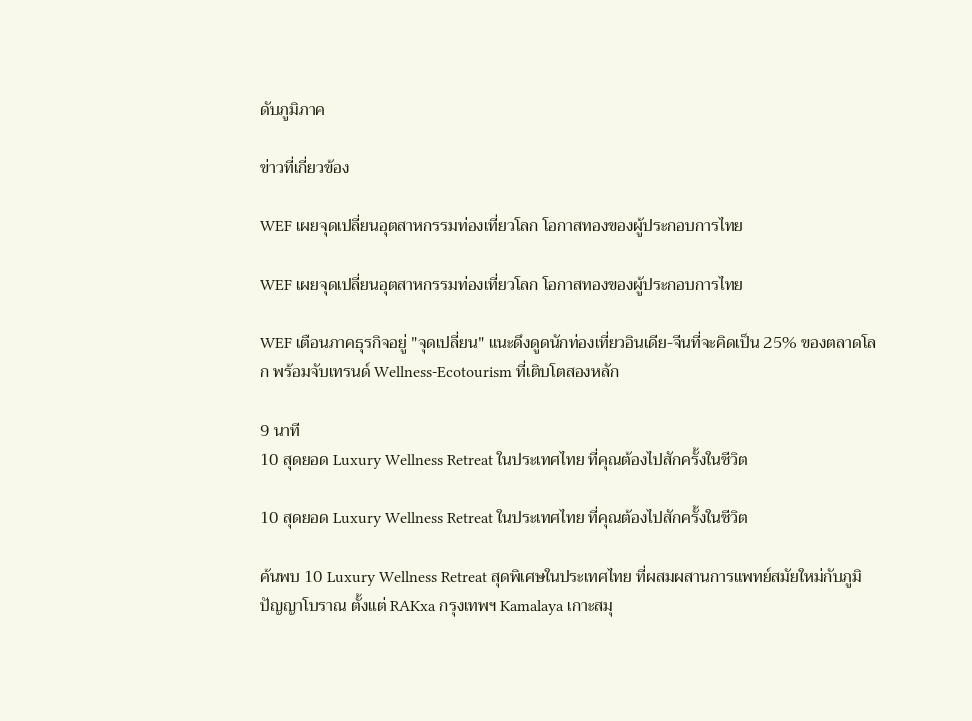ดับภูมิภาค

ข่าวที่เกี่ยวข้อง

WEF เผยจุดเปลี่ยนอุตสาหกรรมท่องเที่ยวโลก โอกาสทองของผู้ประกอบการไทย

WEF เผยจุดเปลี่ยนอุตสาหกรรมท่องเที่ยวโลก โอกาสทองของผู้ประกอบการไทย

WEF เตือนภาคธุรกิจอยู่ "จุดเปลี่ยน" แนะดึงดูดนักท่องเที่ยวอินเดีย-จีนที่จะคิดเป็น 25% ของตลาดโลก พร้อมจับเทรนด์ Wellness-Ecotourism ที่เติบโตสองหลัก

9 นาที
10 สุดยอด Luxury Wellness Retreat ในประเทศไทย ที่คุณต้องไปสักครั้งในชีวิต

10 สุดยอด Luxury Wellness Retreat ในประเทศไทย ที่คุณต้องไปสักครั้งในชีวิต

ค้นพบ 10 Luxury Wellness Retreat สุดพิเศษในประเทศไทย ที่ผสมผสานการแพทย์สมัยใหม่กับภูมิปัญญาโบราณ ตั้งแต่ RAKxa กรุงเทพฯ Kamalaya เกาะสมุ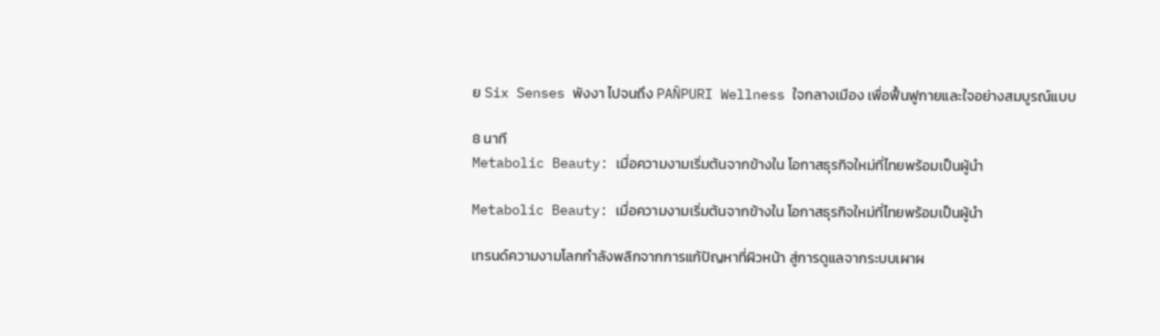ย Six Senses พังงา ไปจนถึง PAÑPURI Wellness ใจกลางเมือง เพื่อฟื้นฟูกายและใจอย่างสมบูรณ์แบบ

8 นาที
Metabolic Beauty: เมื่อความงามเริ่มต้นจากข้างใน โอกาสธุรกิจใหม่ที่ไทยพร้อมเป็นผู้นำ

Metabolic Beauty: เมื่อความงามเริ่มต้นจากข้างใน โอกาสธุรกิจใหม่ที่ไทยพร้อมเป็นผู้นำ

เทรนด์ความงามโลกกำลังพลิกจากการแก้ปัญหาที่ผิวหน้า สู่การดูแลจากระบบเผาผ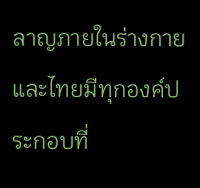ลาญภายในร่างกาย และไทยมีทุกองค์ประกอบที่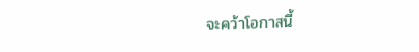จะคว้าโอกาสนี้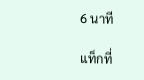6 นาที

แท็กที่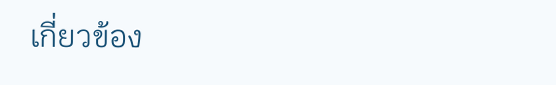เกี่ยวข้อง